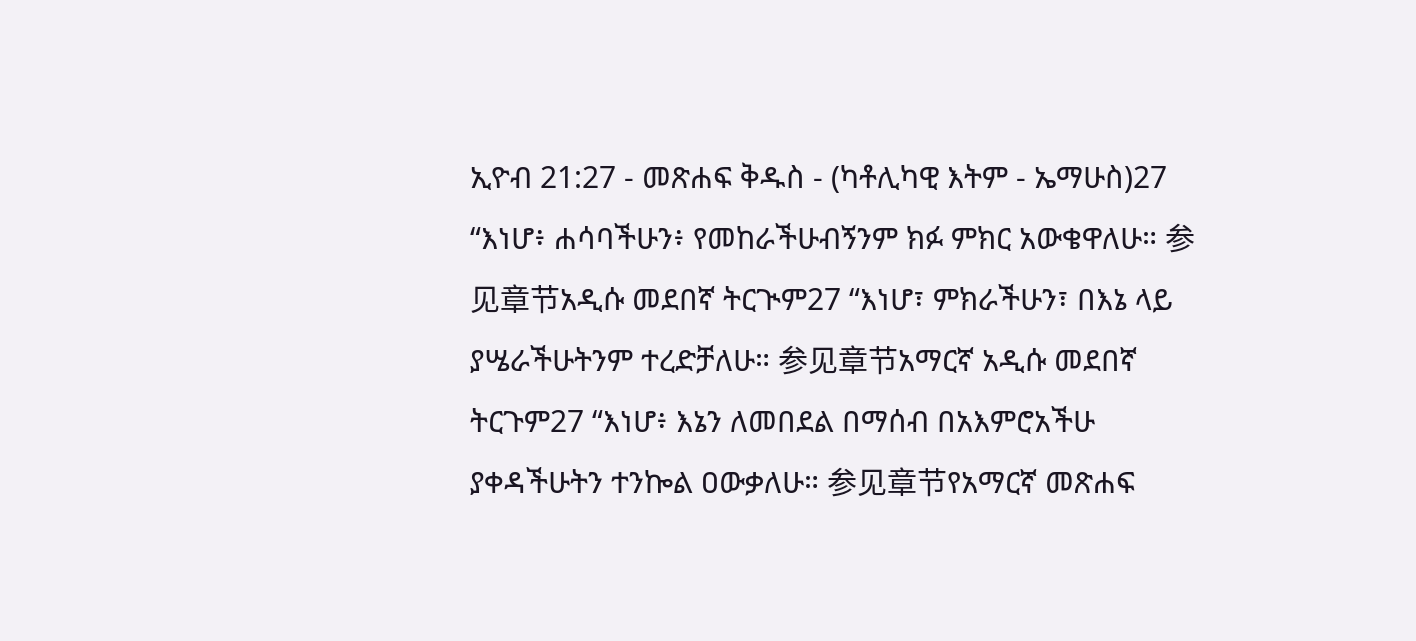ኢዮብ 21:27 - መጽሐፍ ቅዱስ - (ካቶሊካዊ እትም - ኤማሁስ)27 “እነሆ፥ ሐሳባችሁን፥ የመከራችሁብኝንም ክፉ ምክር አውቄዋለሁ። 参见章节አዲሱ መደበኛ ትርጒም27 “እነሆ፣ ምክራችሁን፣ በእኔ ላይ ያሤራችሁትንም ተረድቻለሁ። 参见章节አማርኛ አዲሱ መደበኛ ትርጉም27 “እነሆ፥ እኔን ለመበደል በማሰብ በአእምሮአችሁ ያቀዳችሁትን ተንኰል ዐውቃለሁ። 参见章节የአማርኛ መጽሐፍ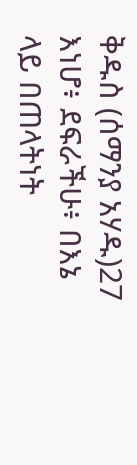ቅዱስ (ሰማንያ አሃዱ)27 እነሆ፥ ደፍራችሁ፥ በእኔ ላይ በጠላትነት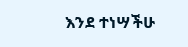እንደ ተነሣችሁ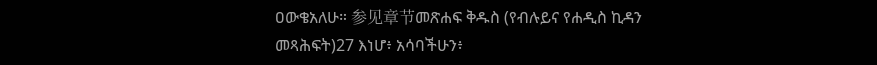ዐውቄአለሁ። 参见章节መጽሐፍ ቅዱስ (የብሉይና የሐዲስ ኪዳን መጻሕፍት)27 እነሆ፥ አሳባችሁን፥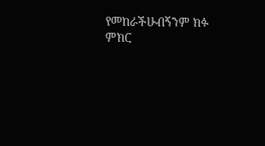የመከራችሁብኝንም ክፉ ምክር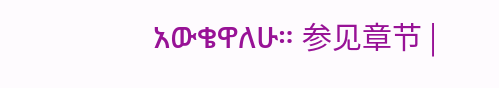አውቄዋለሁ። 参见章节 |